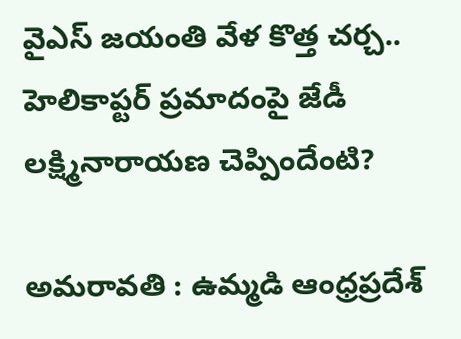వైఎస్ జయంతి వేళ కొత్త చర్చ.. హెలికాప్టర్ ప్రమాదంపై జేడీ లక్ష్మినారాయణ చెప్పిందేంటి?

అమరావతి : ఉమ్మడి ఆంధ్రప్రదేశ్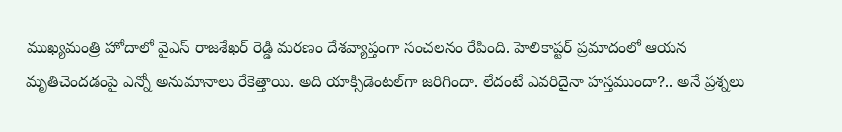ముఖ్యమంత్రి హోదాలో వైఎస్ రాజశేఖర్ రెడ్డి మరణం దేశవ్యాప్తంగా సంచలనం రేపింది. హెలికాప్టర్ ప్రమాదంలో ఆయన మృతిచెందడంపై ఎన్నో అనుమానాలు రేకెత్తాయి. అది యాక్సిడెంటల్‌గా జరిగిందా. లేదంటే ఎవరిదైనా హస్తముందా?.. అనే ప్రశ్నలు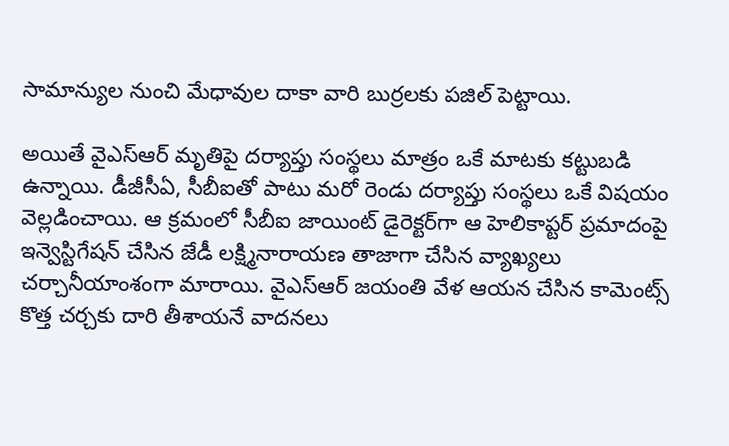సామాన్యుల నుంచి మేధావుల దాకా వారి బుర్రలకు పజిల్ పెట్టాయి.

అయితే వైఎస్‌ఆర్ మృతిపై దర్యాప్తు సంస్థలు మాత్రం ఒకే మాటకు కట్టుబడి ఉన్నాయి. డీజీసీఏ, సీబీఐతో పాటు మరో రెండు దర్యాప్తు సంస్థలు ఒకే విషయం వెల్లడించాయి. ఆ క్రమంలో సీబీఐ జాయింట్ డైరెక్టర్‌గా ఆ హెలికాప్టర్ ప్రమాదంపై ఇన్వెస్టిగేషన్ చేసిన జేడీ లక్ష్మినారాయణ తాజాగా చేసిన వ్యాఖ్యలు చర్చానీయాంశంగా మారాయి. వైఎస్ఆర్ జయంతి వేళ ఆయన చేసిన కామెంట్స్ కొత్త చర్చకు దారి తీశాయనే వాదనలు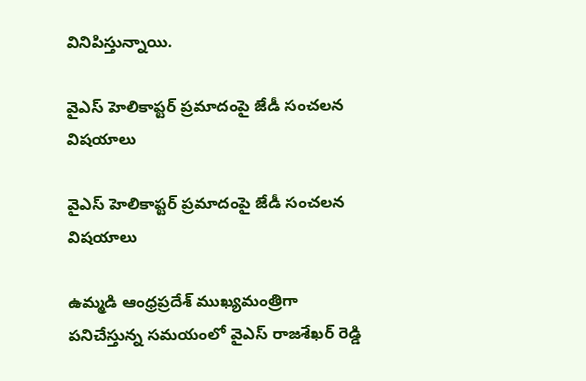వినిపిస్తున్నాయి.

వైఎస్ హెలికాప్టర్ ప్రమాదంపై జేడీ సంచలన విషయాలు

వైఎస్ హెలికాప్టర్ ప్రమాదంపై జేడీ సంచలన విషయాలు

ఉమ్మడి ఆంధ్రప్రదేశ్ ముఖ్యమంత్రిగా పనిచేస్తున్న సమయంలో వైఎస్ రాజశేఖర్ రెడ్డి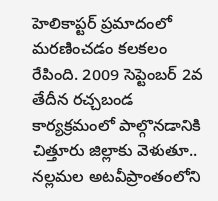హెలికాప్టర్ ప్రమాదంలో మరణించడం కలకలం రేపింది. 2009 సెప్టెంబర్ 2వ తేదీన రచ్చబండ కార్యక్రమంలో పాల్గొనడానికి చిత్తూరు జిల్లాకు వెళుతూ.. నల్లమల అటవీప్రాంతంలోని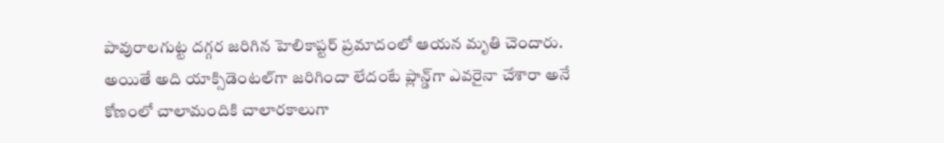పావురాలగుట్ట దగ్గర జరిగిన హెలికాప్టర్‌ ప్రమాదంలో ఆయన మృతి చెందారు. అయితే అది యాక్సిడెంటల్‌గా జరిగిందా లేదంటే ప్లాన్డ్‌గా ఎవరైనా చేశారా అనే కోణంలో చాలామందికి చాలారకాలుగా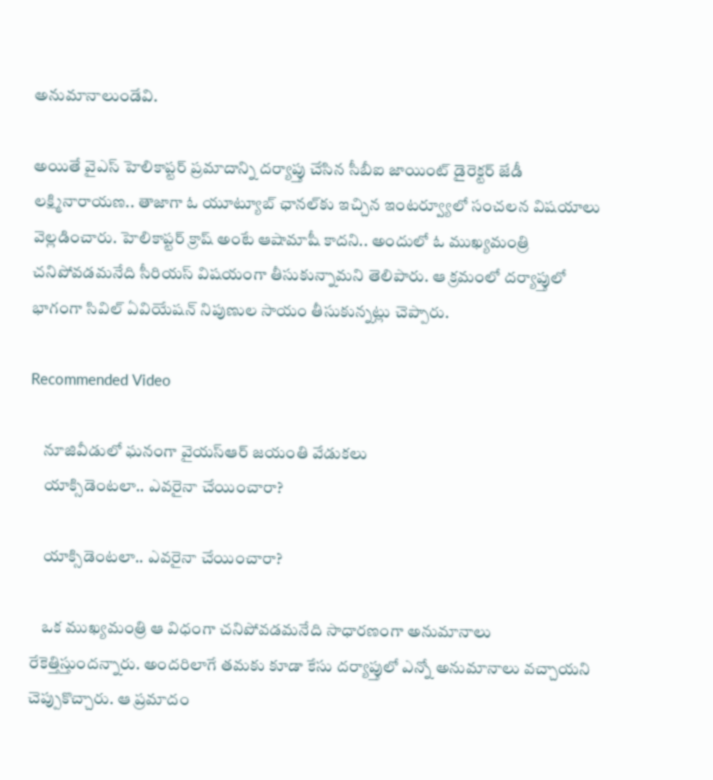అనుమానాలుండేవి.

అయితే వైఎస్ హెలికాప్టర్ ప్రమాదాన్ని దర్యాప్తు చేసిన సీబీఐ జాయింట్ డైరెక్టర్ జేడీ లక్ష్మినారాయణ.. తాజాగా ఓ యూట్యూబ్ ఛానల్‌కు ఇచ్చిన ఇంటర్వ్యూలో సంచలన విషయాలు వెల్లడించారు. హెలికాప్టర్ క్రాష్ అంటే ఆషామాషీ కాదని.. అందులో ఓ ముఖ్యమంత్రి చనిపోవడమనేది సీరియస్ విషయంగా తీసుకున్నామని తెలిపారు. ఆ క్రమంలో దర్యాప్తులో భాగంగా సివిల్ ఏవియేషన్ నిపుణుల సాయం తీసుకున్నట్లు చెప్పారు.

Recommended Video

    నూజివీడులో ఘనంగా వైయస్ఆర్ జయంతి వేడుకలు
    యాక్సిడెంటలా.. ఎవరైనా చేయించారా?

    యాక్సిడెంటలా.. ఎవరైనా చేయించారా?

    ఒక ముఖ్యమంత్రి ఆ విధంగా చనిపోవడమనేది సాధారణంగా అనుమానాలు రేకెత్తిస్తుందన్నారు. అందరిలాగే తమకు కూడా కేసు దర్యాప్తులో ఎన్నో అనుమానాలు వచ్చాయని చెప్పుకొచ్చారు. ఆ ప్రమాదం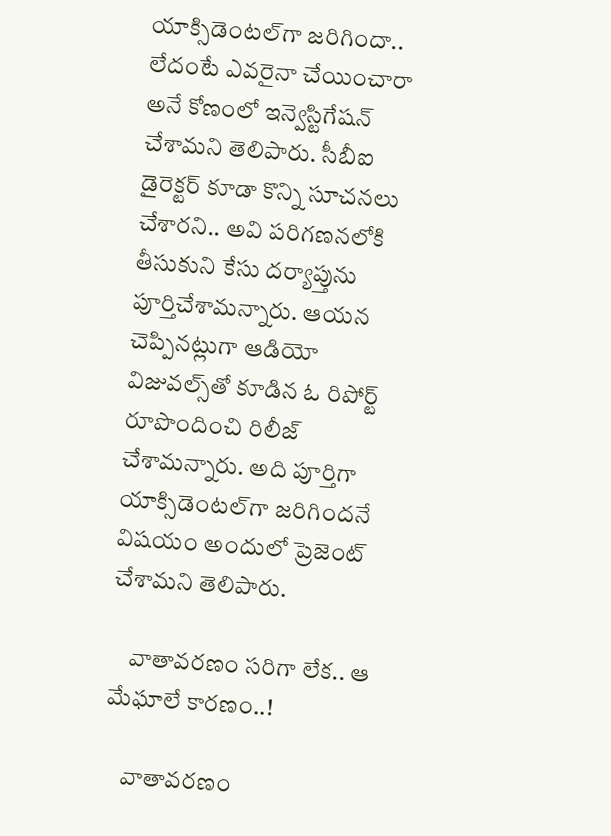యాక్సిడెంటల్‌గా జరిగిందా.. లేదంటే ఎవరైనా చేయించారా అనే కోణంలో ఇన్వెస్టిగేషన్ చేశామని తెలిపారు. సీబీఐ డైరెక్టర్ కూడా కొన్ని సూచనలు చేశారని.. అవి పరిగణనలోకి తీసుకుని కేసు దర్యాప్తును పూర్తిచేశామన్నారు. ఆయన చెప్పినట్లుగా ఆడియో విజువల్స్‌తో కూడిన ఓ రిపోర్ట్ రూపొందించి రిలీజ్ చేశామన్నారు. అది పూర్తిగా యాక్సిడెంటల్‌గా జరిగిందనే విషయం అందులో ప్రెజెంట్ చేశామని తెలిపారు.

    వాతావరణం సరిగా లేక.. ఆ మేఘాలే కారణం..!

    వాతావరణం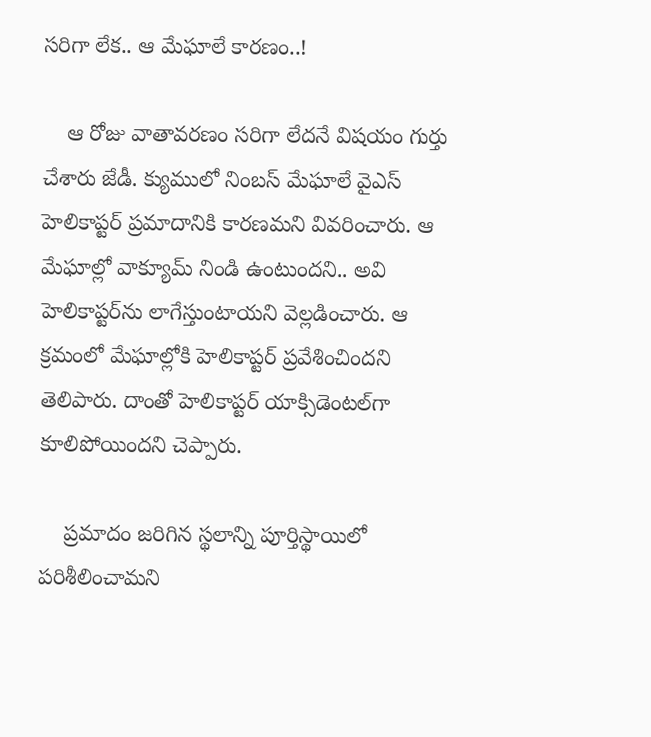సరిగా లేక.. ఆ మేఘాలే కారణం..!

    ఆ రోజు వాతావరణం సరిగా లేదనే విషయం గుర్తు చేశారు జేడీ. క్యుములో నింబస్ మేఘాలే వైఎస్ హెలికాప్టర్ ప్రమాదానికి కారణమని వివరించారు. ఆ మేఘాల్లో వాక్యూమ్ నిండి ఉంటుందని.. అవి హెలికాప్టర్‌ను లాగేస్తుంటాయని వెల్లడించారు. ఆ క్రమంలో మేఘాల్లోకి హెలికాప్టర్ ప్రవేశించిందని తెలిపారు. దాంతో హెలికాప్టర్ యాక్సిడెంటల్‌గా కూలిపోయిందని చెప్పారు.

    ప్రమాదం జరిగిన స్థలాన్ని పూర్తిస్థాయిలో పరిశీలించామని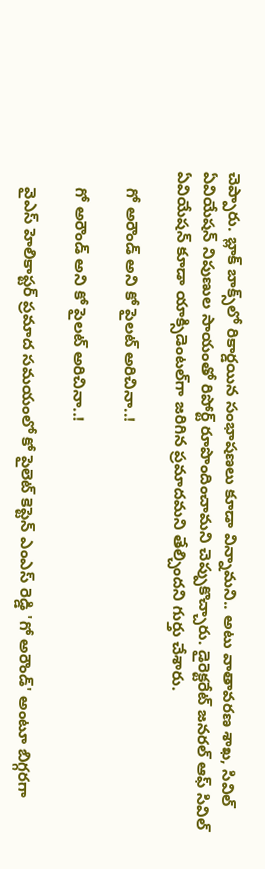చెప్పారు. బ్లాక్ బాక్స్‌లో రికార్డయిన సంభాషణలు కూడా విన్నామని.. అటు వాతావరణ శాఖ, సివిల్ ఏవియేషన్ నిపుణుల సాయంతో రిపోర్ట్ రూపొందించామని చెప్పుకొచ్చారు. డైరెక్టరేట్ జనరల్ ఆఫ్ సివిల్ ఏవియేషన్ కూడా యాక్సిడెంటల్‌గా జరిగిన ప్రమాదమని తేల్చిందని గుర్తు చేశారు.

    గో అరౌండ్ అని కో పైలట్ అరిచినా..!

    గో అరౌండ్ అని కో పైలట్ అరిచినా..!

    వైఎస్ హెలికాప్టర్ ప్రమాద సమయంలో కో పైలెట్ కెప్టెన్ ఎంఎస్ రెడ్డి 'గో అరౌండ్' అంటూ బిగ్గరగా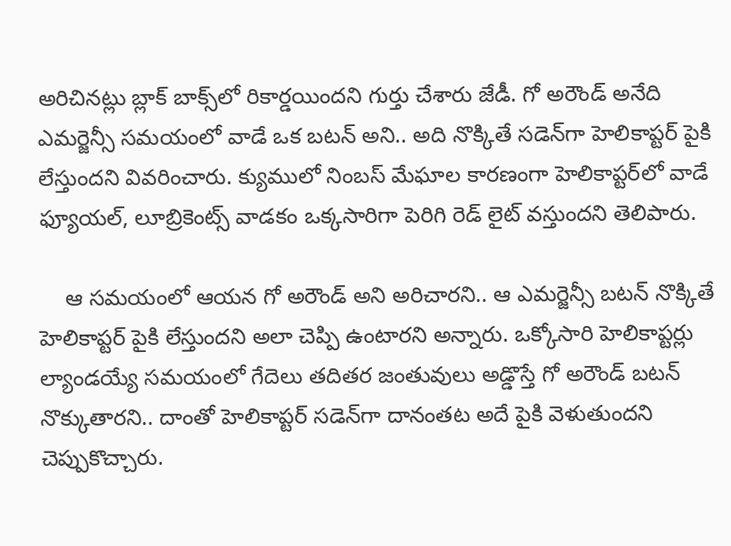అరిచినట్లు బ్లాక్ బాక్స్‌లో రికార్డయిందని గుర్తు చేశారు జేడీ. గో అరౌండ్ అనేది ఎమర్జెన్సీ సమయంలో వాడే ఒక బటన్ అని.. అది నొక్కితే సడెన్‌గా హెలికాప్టర్ పైకి లేస్తుందని వివరించారు. క్యుములో నింబస్ మేఘాల కారణంగా హెలికాప్టర్‌లో వాడే ఫ్యూయల్, లూబ్రికెంట్స్‌ వాడకం ఒక్కసారిగా పెరిగి రెడ్ లైట్ వస్తుందని తెలిపారు.

    ఆ సమయంలో ఆయన గో అరౌండ్ అని అరిచారని.. ఆ ఎమర్జెన్సీ బటన్ నొక్కితే హెలికాప్టర్ పైకి లేస్తుందని అలా చెప్పి ఉంటారని అన్నారు. ఒక్కోసారి హెలికాప్టర్లు ల్యాండయ్యే సమయంలో గేదెలు తదితర జంతువులు అడ్డొస్తే గో అరౌండ్ బటన్ నొక్కుతారని.. దాంతో హెలికాప్టర్ సడెన్‌గా దానంతట అదే పైకి వెళుతుందని చెప్పుకొచ్చారు.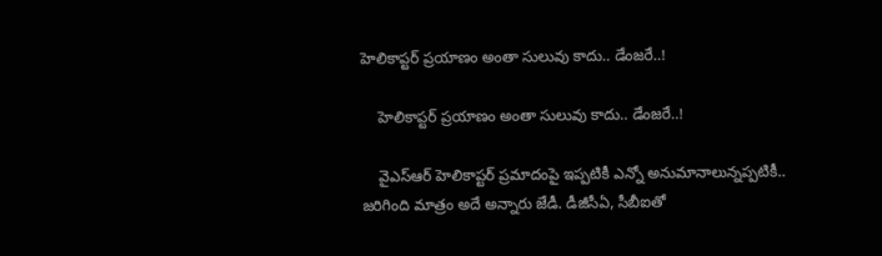హెలికాప్టర్ ప్రయాణం అంతా సులువు కాదు.. డేంజరే..!

    హెలికాప్టర్ ప్రయాణం అంతా సులువు కాదు.. డేంజరే..!

    వైఎస్ఆర్ హెలికాప్టర్ ప్రమాదంపై ఇప్పటికీ ఎన్నో అనుమానాలున్నప్పటికీ.. జరిగింది మాత్రం అదే అన్నారు జేడీ. డీజీసీఏ, సీబీఐతో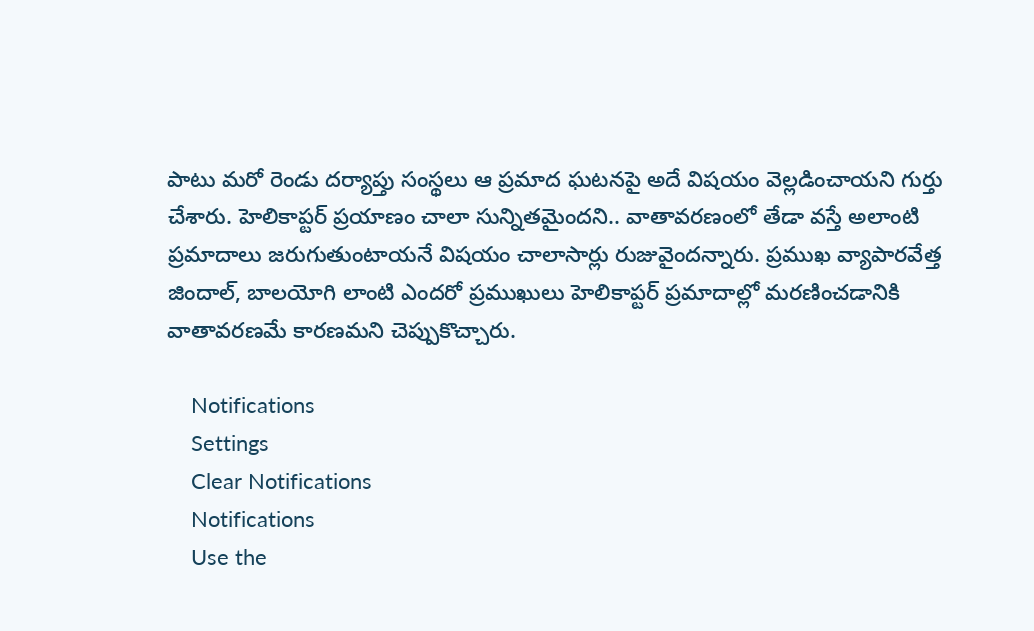పాటు మరో రెండు దర్యాప్తు సంస్థలు ఆ ప్రమాద ఘటనపై అదే విషయం వెల్లడించాయని గుర్తు చేశారు. హెలికాప్టర్ ప్రయాణం చాలా సున్నితమైందని.. వాతావరణంలో తేడా వస్తే అలాంటి ప్రమాదాలు జరుగుతుంటాయనే విషయం చాలాసార్లు రుజువైందన్నారు. ప్రముఖ వ్యాపారవేత్త జిందాల్, బాలయోగి లాంటి ఎందరో ప్రముఖులు హెలికాప్టర్ ప్రమాదాల్లో మరణించడానికి వాతావరణమే కారణమని చెప్పుకొచ్చారు.

    Notifications
    Settings
    Clear Notifications
    Notifications
    Use the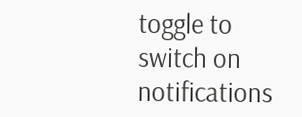toggle to switch on notifications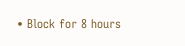• Block for 8 hours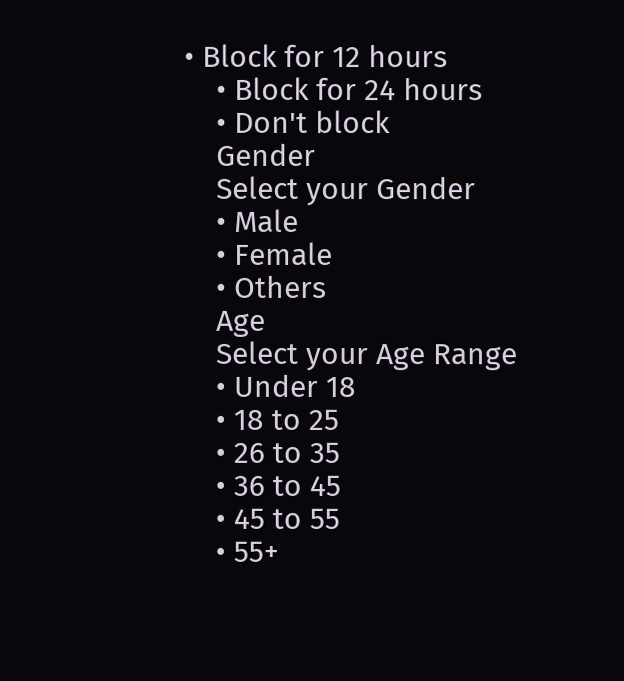• Block for 12 hours
    • Block for 24 hours
    • Don't block
    Gender
    Select your Gender
    • Male
    • Female
    • Others
    Age
    Select your Age Range
    • Under 18
    • 18 to 25
    • 26 to 35
    • 36 to 45
    • 45 to 55
    • 55+